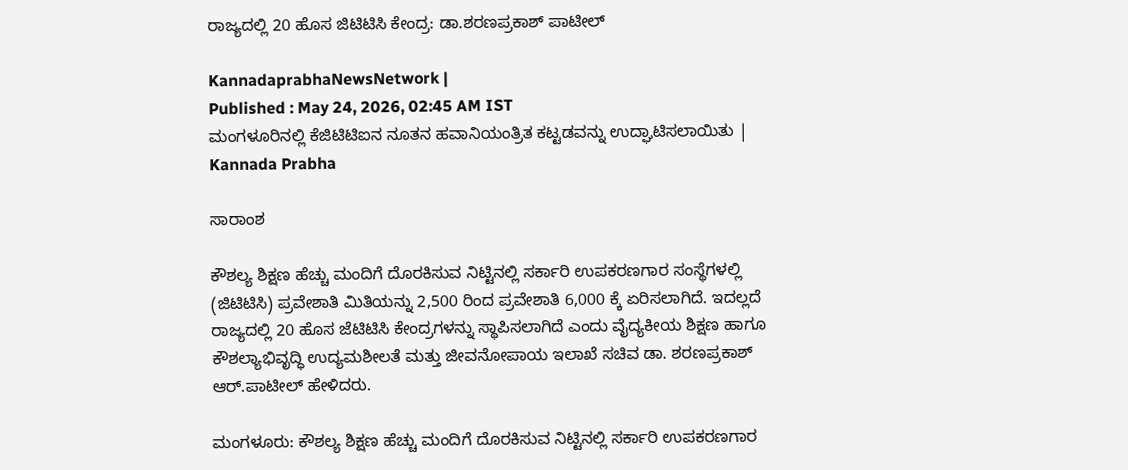ರಾಜ್ಯದಲ್ಲಿ 20 ಹೊಸ ಜಿಟಿಟಿಸಿ ಕೇಂದ್ರ: ಡಾ.ಶರಣಪ್ರಕಾಶ್‌ ಪಾಟೀಲ್‌

KannadaprabhaNewsNetwork |
Published : May 24, 2026, 02:45 AM IST
ಮಂಗಳೂರಿನಲ್ಲಿ ಕೆಜಿಟಿಟಿಐನ ನೂತನ ಹವಾನಿಯಂತ್ರಿತ ಕಟ್ಟಡವನ್ನು ಉದ್ಘಾಟಿಸಲಾಯಿತು | Kannada Prabha

ಸಾರಾಂಶ

ಕೌಶಲ್ಯ ಶಿಕ್ಷಣ ಹೆಚ್ಚು ಮಂದಿಗೆ ದೊರಕಿಸುವ ನಿಟ್ಟಿನಲ್ಲಿ ಸರ್ಕಾರಿ ಉಪಕರಣಗಾರ ಸಂಸ್ಥೆಗಳಲ್ಲಿ (ಜಿಟಿಟಿಸಿ) ಪ್ರವೇಶಾತಿ ಮಿತಿಯನ್ನು 2,500 ರಿಂದ ಪ್ರವೇಶಾತಿ 6,000 ಕ್ಕೆ ಏರಿಸಲಾಗಿದೆ. ಇದಲ್ಲದೆ ರಾಜ್ಯದಲ್ಲಿ 20 ಹೊಸ ಜೆಟಿಟಿಸಿ ಕೇಂದ್ರಗಳನ್ನು ಸ್ಥಾಪಿಸಲಾಗಿದೆ ಎಂದು ವೈದ್ಯಕೀಯ ಶಿಕ್ಷಣ ಹಾಗೂ ಕೌಶಲ್ಯಾಭಿವೃದ್ಧಿ ಉದ್ಯಮಶೀಲತೆ ಮತ್ತು ಜೀವನೋಪಾಯ ಇಲಾಖೆ ಸಚಿವ ಡಾ. ಶರಣಪ್ರಕಾಶ್‌ ಆರ್‌.ಪಾಟೀಲ್‌ ಹೇಳಿದರು.

ಮಂಗಳೂರು: ಕೌಶಲ್ಯ ಶಿಕ್ಷಣ ಹೆಚ್ಚು ಮಂದಿಗೆ ದೊರಕಿಸುವ ನಿಟ್ಟಿನಲ್ಲಿ ಸರ್ಕಾರಿ ಉಪಕರಣಗಾರ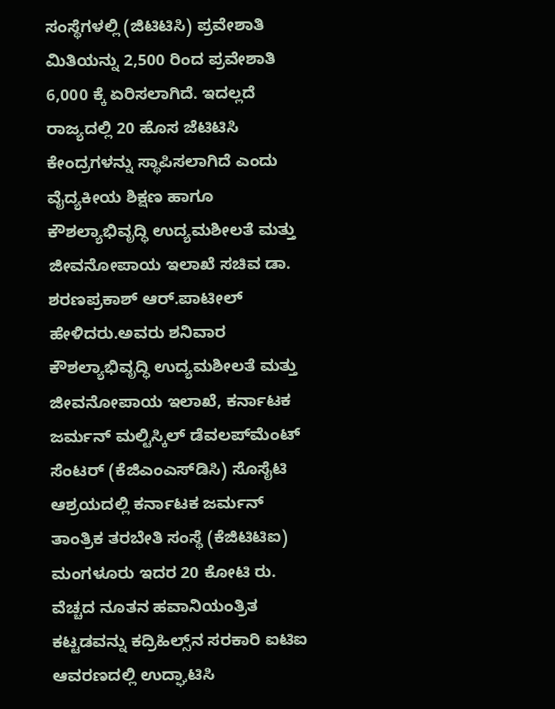ಸಂಸ್ಥೆಗಳಲ್ಲಿ (ಜಿಟಿಟಿಸಿ) ಪ್ರವೇಶಾತಿ ಮಿತಿಯನ್ನು 2,500 ರಿಂದ ಪ್ರವೇಶಾತಿ 6,000 ಕ್ಕೆ ಏರಿಸಲಾಗಿದೆ. ಇದಲ್ಲದೆ ರಾಜ್ಯದಲ್ಲಿ 20 ಹೊಸ ಜೆಟಿಟಿಸಿ ಕೇಂದ್ರಗಳನ್ನು ಸ್ಥಾಪಿಸಲಾಗಿದೆ ಎಂದು ವೈದ್ಯಕೀಯ ಶಿಕ್ಷಣ ಹಾಗೂ ಕೌಶಲ್ಯಾಭಿವೃದ್ಧಿ ಉದ್ಯಮಶೀಲತೆ ಮತ್ತು ಜೀವನೋಪಾಯ ಇಲಾಖೆ ಸಚಿವ ಡಾ. ಶರಣಪ್ರಕಾಶ್‌ ಆರ್‌.ಪಾಟೀಲ್‌ ಹೇಳಿದರು.ಅವರು ಶನಿವಾರ ಕೌಶಲ್ಯಾಭಿವೃದ್ಧಿ ಉದ್ಯಮಶೀಲತೆ ಮತ್ತು ಜೀವನೋಪಾಯ ಇಲಾಖೆ, ಕರ್ನಾಟಕ ಜರ್ಮನ್‌ ಮಲ್ಟಿಸ್ಕಿಲ್‌ ಡೆವಲಪ್‌ಮೆಂಟ್‌ ಸೆಂಟರ್‌ (ಕೆಜಿಎಂಎಸ್‌ಡಿಸಿ) ಸೊಸೈಟಿ ಆಶ್ರಯದಲ್ಲಿ ಕರ್ನಾಟಕ ಜರ್ಮನ್‌ ತಾಂತ್ರಿಕ ತರಬೇತಿ ಸಂಸ್ಥೆ (ಕೆಜಿಟಿಟಿಐ) ಮಂಗಳೂರು ಇದರ 20 ಕೋಟಿ ರು. ವೆಚ್ಚದ ನೂತನ ಹವಾನಿಯಂತ್ರಿತ ಕಟ್ಟಡವನ್ನು ಕದ್ರಿಹಿಲ್ಸ್‌ನ ಸರಕಾರಿ ಐಟಿಐ ಆವರಣದಲ್ಲಿ ಉದ್ಘಾಟಿಸಿ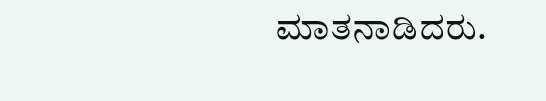ಮಾತನಾಡಿದರು.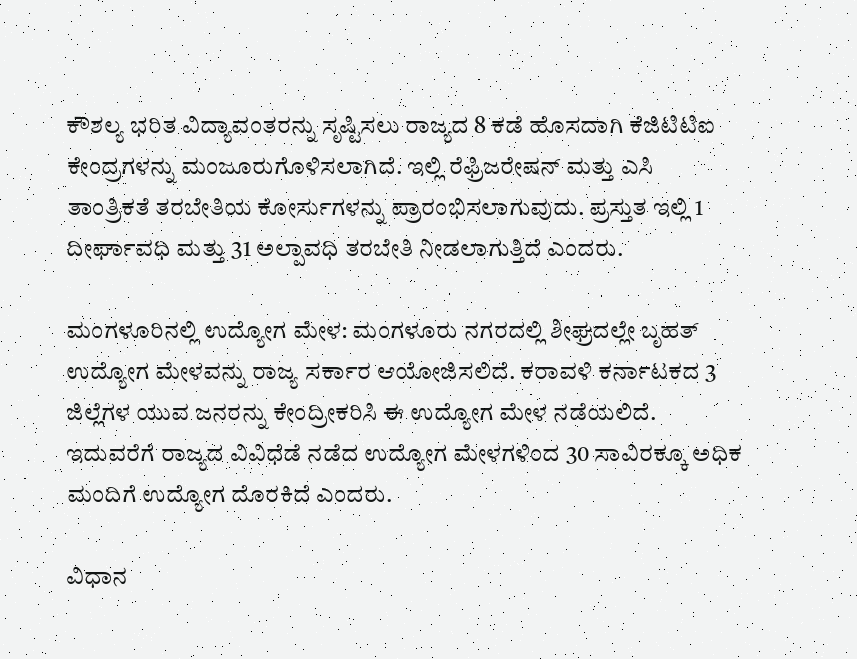ಕೌಶಲ್ಯ ಭರಿತ ವಿದ್ಯಾವಂತರನ್ನು ಸೃಷ್ಟಿಸಲು ರಾಜ್ಯದ 8 ಕಡೆ ಹೊಸದಾಗಿ ಕೆಜಿಟಿಟಿಐ ಕೇಂದ್ರಗಳನ್ನು ಮಂಜೂರುಗೊಳಿಸಲಾಗಿದೆ. ಇಲ್ಲಿ ರೆಫ್ರಿಜರೇಷನ್ ಮತ್ತು ಎಸಿ ತಾಂತ್ರಿಕತೆ ತರಬೇತಿಯ ಕೋರ್ಸುಗಳನ್ನು ಪ್ರಾರಂಭಿಸಲಾಗುವುದು. ಪ್ರಸ್ತುತ ಇಲ್ಲಿ 1 ದೀರ್ಘಾವಧಿ ಮತ್ತು 31 ಅಲ್ಪಾವಧಿ ತರಬೇತಿ ನೀಡಲಾಗುತ್ತಿದೆ ಎಂದರು.

ಮಂಗಳೂರಿನಲ್ಲಿ ಉದ್ಯೋಗ ಮೇಳ: ಮಂಗಳೂರು ನಗರದಲ್ಲಿ ಶೀಘ್ರದಲ್ಲೇ ಬೃಹತ್ ಉದ್ಯೋಗ ಮೇಳವನ್ನು ರಾಜ್ಯ ಸರ್ಕಾರ ಆಯೋಜಿಸಲಿದೆ. ಕರಾವಳಿ ಕರ್ನಾಟಕದ 3 ಜಿಲ್ಲೆಗಳ ಯುವ ಜನರನ್ನು ಕೇಂದ್ರೀಕರಿಸಿ ಈ ಉದ್ಯೋಗ ಮೇಳ ನಡೆಯಲಿದೆ. ಇದುವರೆಗೆ ರಾಜ್ಯದ ವಿವಿಧೆಡೆ ನಡೆದ ಉದ್ಯೋಗ ಮೇಳಗಳಿಂದ 30 ಸಾವಿರಕ್ಕೂ ಅಧಿಕ ಮಂದಿಗೆ ಉದ್ಯೋಗ ದೊರಕಿದೆ ಎಂದರು.

ವಿಧಾನ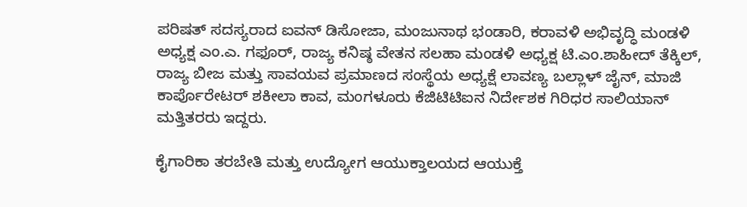ಪರಿಷತ್‌ ಸದಸ್ಯರಾದ ಐವನ್‌ ಡಿಸೋಜಾ, ಮಂಜುನಾಥ ಭಂಡಾರಿ, ಕರಾವಳಿ ಅಭಿವೃದ್ಧಿ ಮಂಡಳಿ ಅಧ್ಯಕ್ಷ ಎಂ.ಎ. ಗಫೂರ್‌, ರಾಜ್ಯ ಕನಿಷ್ಠ ವೇತನ ಸಲಹಾ ಮಂಡಳಿ ಅಧ್ಯಕ್ಷ ಟಿ.ಎಂ.ಶಾಹೀದ್‌ ತೆಕ್ಕಿಲ್‌, ರಾಜ್ಯ ಬೀಜ ಮತ್ತು ಸಾವಯವ ಪ್ರಮಾಣದ ಸಂಸ್ಥೆಯ ಅಧ್ಯಕ್ಷೆ ಲಾವಣ್ಯ ಬಲ್ಲಾಳ್‌ ಜೈನ್‌, ಮಾಜಿ ಕಾರ್ಪೊರೇಟರ್‌ ಶಕೀಲಾ ಕಾವ, ಮಂಗಳೂರು ಕೆಜಿಟಿಟಿಐನ ನಿರ್ದೇಶಕ ಗಿರಿಧರ ಸಾಲಿಯಾನ್‌ ಮತ್ತಿತರರು ಇದ್ದರು.

ಕೈಗಾರಿಕಾ ತರಬೇತಿ ಮತ್ತು ಉದ್ಯೋಗ ಆಯುಕ್ತಾಲಯದ ಆಯುಕ್ತೆ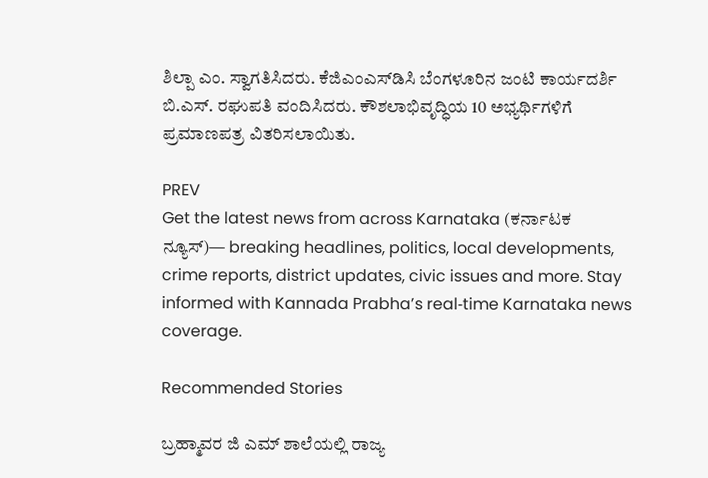ಶಿಲ್ಪಾ ಎಂ. ಸ್ವಾಗತಿಸಿದರು. ಕೆಜಿಎಂಎಸ್‌ಡಿಸಿ ಬೆಂಗಳೂರಿನ ಜಂಟಿ ಕಾರ್ಯದರ್ಶಿ ಬಿ.ಎಸ್‌. ರಘುಪತಿ ವಂದಿಸಿದರು. ಕೌಶಲಾಭಿವೃದ್ಧಿಯ 10 ಅಭ್ಯರ್ಥಿಗಳಿಗೆ ಪ್ರಮಾಣಪತ್ರ ವಿತರಿಸಲಾಯಿತು.

PREV
Get the latest news from across Karnataka (ಕರ್ನಾಟಕ ನ್ಯೂಸ್)— breaking headlines, politics, local developments, crime reports, district updates, civic issues and more. Stay informed with Kannada Prabha’s real‑time Karnataka news coverage.

Recommended Stories

ಬ್ರಹ್ಮಾವರ ಜಿ ಎಮ್ ಶಾಲೆಯಲ್ಲಿ ರಾಜ್ಯ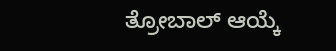ತ್ರೋಬಾಲ್ ಆಯ್ಕೆ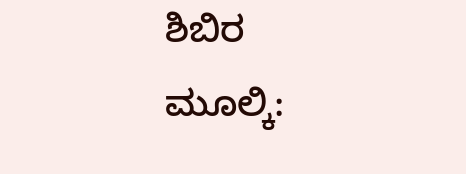ಶಿಬಿರ
ಮೂಲ್ಕಿ: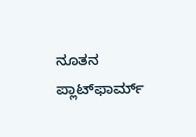ನೂತನ ಪ್ಲಾಟ್‌ಫಾರ್ಮ್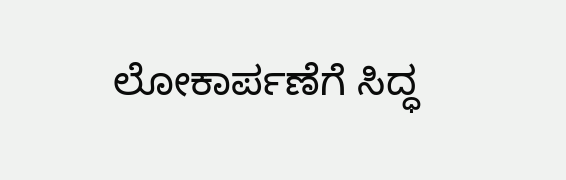ಲೋಕಾರ್ಪಣೆಗೆ ಸಿದ್ಧ